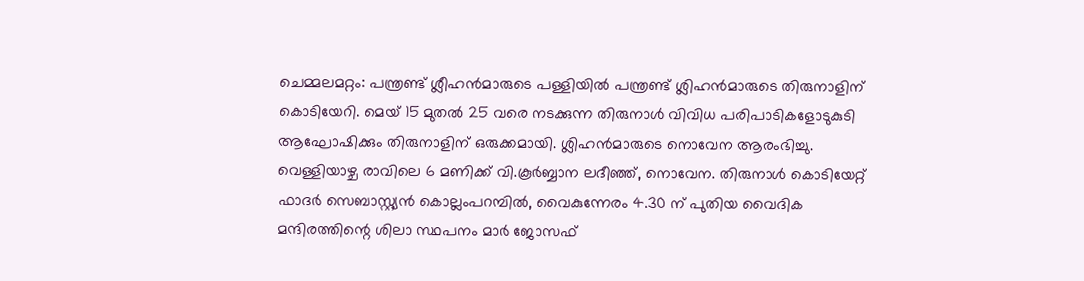ചെമ്മലമറ്റം: പന്ത്രണ്ട് ശ്ലീഹൻമാരുടെ പള്ളിയിൽ പന്ത്രണ്ട് ശ്ലിഹൻമാരുടെ തിരുനാളിന് കൊടിയേറി. മെയ് 15 മുതൽ 25 വരെ നടക്കുന്ന തിരുനാൾ വിവിധ പരിപാടികളോടുകുടി ആഘോഷിക്കും തിരുനാളിന് ഒരുക്കമായി. ശ്ലിഹൻമാരുടെ നൊവേന ആരംഭിച്ചു.
വെള്ളിയാഴ്ച രാവിലെ 6 മണിക്ക് വി.കൂർബ്ബാന ലദീഞ്ഞ്, നൊവേന. തിരുനാൾ കൊടിയേറ്റ് ഫാദർ സെബാസ്റ്റ്യൻ കൊല്ലംപറമ്പിൽ, വൈകുന്നേരം 4.30 ന് പുതിയ വൈദിക മന്ദിരത്തിന്റെ ശിലാ സ്ഥപനം മാർ ജോസഫ്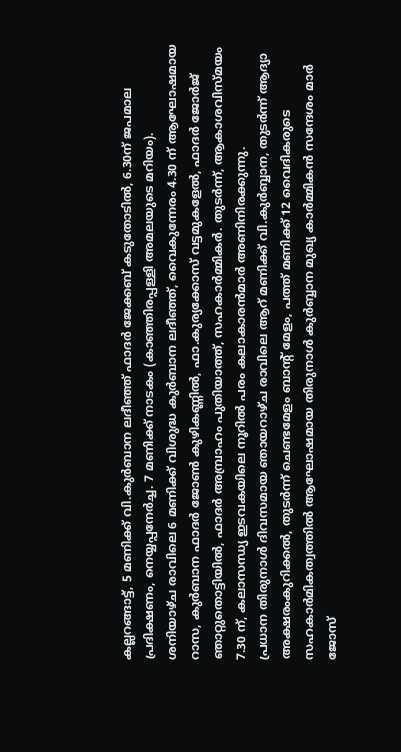കല്ലറങ്ങാട്ട്, 5 മണിക്ക് വി.കുർബാന ലദീഞ്ഞ് ഫാദർ ജേക്കബ് കടുതോടിൽ, 6.30ന് ജപമാല പ്രദിക്ഷണം, നെയ്യപ്പനേർച്ച. 7 മണിക്ക് നാടകം (കാഞ്ഞിരപ്പള്ളി അമലയുടെ മറിയം).
ശനിയാഴ്ച രാവിലെ 6 മണിക്ക് വിശുദ്ധ കുർബാന ലദീഞ്ഞ്, വൈകുന്നേരം 4.30 ന് ആഘോഷമായ റാസ, കുർബാന ഫാദർ ജോൺ കുഴികണ്ണിൽ, ഫാ.കുര്യക്കോസ് വട്ടമുകളേൽ, ഫാദർ ജോർജ് ഞാറ്റുതൊട്ടിയിൽ, ഫാദർ അമ്പ്രാഹം പുതിയാത്ത്, സഹകാർമ്മികർ. തുടർന്ന്, ആകാശവിസ്മയം 7.30 ന്, കലാസന്ധ്യ ഇടവകയിലെ നൂറിൽ പരം കലാകാരൻമാർ അണിനിരക്കുന്നു.
പ്രധാന തിരുനാൾ ദിവസമായ ഞായറാഴ്ച രാവിലെ ആറ് മണിക്ക് വി.കുർബ്ബാന, തുടർന്ന് ആദ്യാ അക്ഷരംകുറിക്കൽ, തുടർന്ന് ചെണ്ടമേളം ബാൻ്റ് മേളം, പത്ത് മണിക്ക് 12 വൈദികരുടെ സഹകാർമികത്വത്തിൽ ആഘോഷമായ തിരുനാൾ കുർബ്ബാന മുഖ്യ കാർമ്മികൻ സന്ദേശം മാർ ജോസ്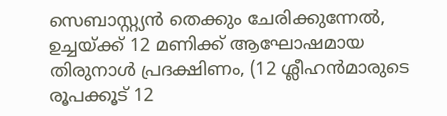സെബാസ്റ്റ്യൻ തെക്കും ചേരിക്കുന്നേൽ, ഉച്ചയ്ക്ക് 12 മണിക്ക് ആഘോഷമായ തിരുനാൾ പ്രദക്ഷിണം, (12 ശ്ലീഹൻമാരുടെ രൂപക്കൂട് 12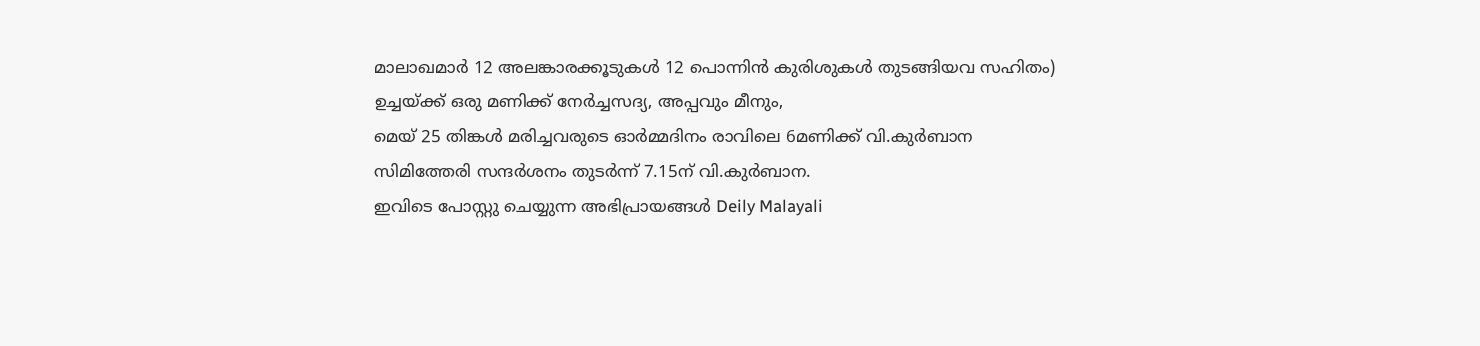മാലാഖമാർ 12 അലങ്കാരക്കൂടുകൾ 12 പൊന്നിൻ കുരിശുകൾ തുടങ്ങിയവ സഹിതം) ഉച്ചയ്ക്ക് ഒരു മണിക്ക് നേർച്ചസദ്യ, അപ്പവും മീനും,
മെയ് 25 തിങ്കൾ മരിച്ചവരുടെ ഓർമ്മദിനം രാവിലെ 6മണിക്ക് വി.കുർബാന സിമിത്തേരി സന്ദർശനം തുടർന്ന് 7.15ന് വി.കുർബാന.
ഇവിടെ പോസ്റ്റു ചെയ്യുന്ന അഭിപ്രായങ്ങൾ Deily Malayali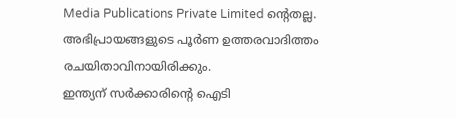Media Publications Private Limited ന്റെതല്ല. അഭിപ്രായങ്ങളുടെ പൂർണ ഉത്തരവാദിത്തം രചയിതാവിനായിരിക്കും.
ഇന്ത്യന് സർക്കാരിന്റെ ഐടി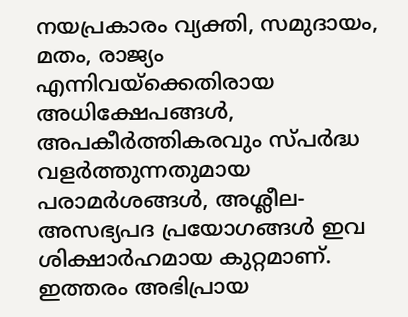നയപ്രകാരം വ്യക്തി, സമുദായം, മതം, രാജ്യം എന്നിവയ്ക്കെതിരായ അധിക്ഷേപങ്ങൾ, അപകീർത്തികരവും സ്പർദ്ധ വളർത്തുന്നതുമായ പരാമർശങ്ങൾ, അശ്ലീല-അസഭ്യപദ പ്രയോഗങ്ങൾ ഇവ ശിക്ഷാർഹമായ കുറ്റമാണ്. ഇത്തരം അഭിപ്രായ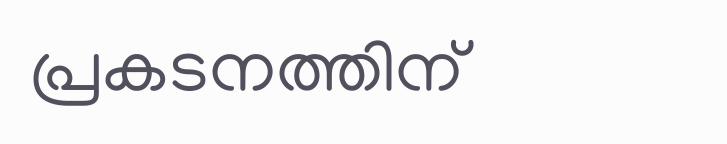പ്രകടനത്തിന്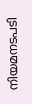നിയമനടപടി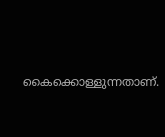കൈക്കൊള്ളുന്നതാണ്.